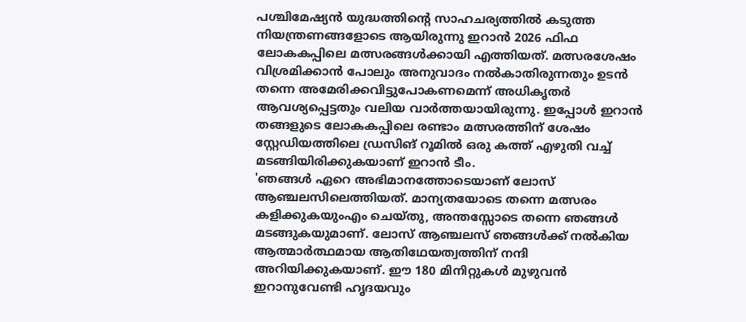പശ്ചിമേഷ്യൻ യുദ്ധത്തിന്റെ സാഹചര്യത്തിൽ കടുത്ത നിയന്ത്രണങ്ങളോടെ ആയിരുന്നു ഇറാൻ 2026 ഫിഫ ലോകകപ്പിലെ മത്സരങ്ങൾക്കായി എത്തിയത്. മത്സരശേഷം വിശ്രമിക്കാൻ പോലും അനുവാദം നൽകാതിരുന്നതും ഉടൻ തന്നെ അമേരിക്കവിട്ടുപോകണമെന്ന് അധികൃതർ ആവശ്യപ്പെട്ടതും വലിയ വാർത്തയായിരുന്നു. ഇപ്പോൾ ഇറാൻ തങ്ങളുടെ ലോകകപ്പിലെ രണ്ടാം മത്സരത്തിന് ശേഷം സ്റ്റേഡിയത്തിലെ ഡ്രസിങ് റൂമിൽ ഒരു കത്ത് എഴുതി വച്ച് മടങ്ങിയിരിക്കുകയാണ് ഇറാൻ ടീം.
'ഞങ്ങൾ ഏറെ അഭിമാനത്തോടെയാണ് ലോസ് ആഞ്ചലസിലെത്തിയത്. മാന്യതയോടെ തന്നെ മത്സരം കളിക്കുകയുംഎം ചെയ്തു, അന്തസ്സോടെ തന്നെ ഞങ്ങൾ മടങ്ങുകയുമാണ്. ലോസ് ആഞ്ചലസ് ഞങ്ങൾക്ക് നൽകിയ ആത്മാർത്ഥമായ ആതിഥേയത്വത്തിന് നന്ദി അറിയിക്കുകയാണ്. ഈ 180 മിനിറ്റുകൾ മുഴുവൻ ഇറാനുവേണ്ടി ഹൃദയവും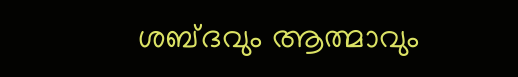ശബ്ദവും ആത്മാവും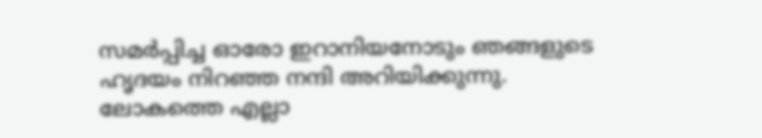സമർപ്പിച്ച ഓരോ ഇറാനിയനോടും ഞങ്ങളുടെ ഹൃദയം നിറഞ്ഞ നന്ദി അറിയിക്കുന്നു. ലോകത്തെ എല്ലാ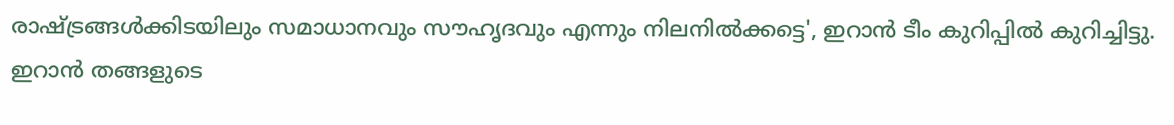രാഷ്ട്രങ്ങൾക്കിടയിലും സമാധാനവും സൗഹൃദവും എന്നും നിലനിൽക്കട്ടെ', ഇറാൻ ടീം കുറിപ്പിൽ കുറിച്ചിട്ടു.
ഇറാൻ തങ്ങളുടെ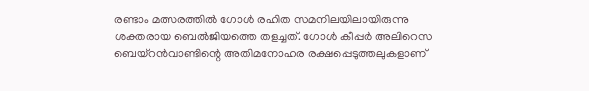രണ്ടാം മത്സരത്തിൽ ഗോൾ രഹിത സമനിലയിലായിരുന്നു ശക്തരായ ബെൽജിയത്തെ തളച്ചത്. ഗോൾ കീപ്പർ അലിറെസ ബെയ്റൻവാണ്ടിന്റെ അതിമനോഹര രക്ഷപ്പെടുത്തലുകളാണ്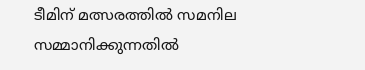ടീമിന് മത്സരത്തിൽ സമനില സമ്മാനിക്കുന്നതിൽ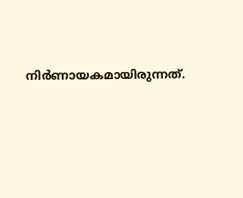നിർണായകമായിരുന്നത്.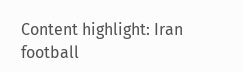Content highlight: Iran football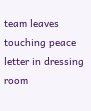team leaves touching peace letter in dressing room